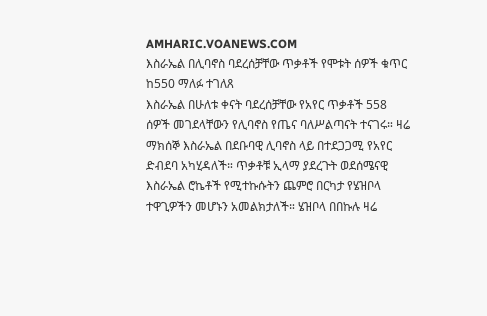AMHARIC.VOANEWS.COM
እስራኤል በሊባኖስ ባደረሰቻቸው ጥቃቶች የሞቱት ሰዎች ቁጥር ከ550 ማለፉ ተገለጸ
እስራኤል በሁለቱ ቀናት ባደረሰቻቸው የአየር ጥቃቶች 558 ሰዎች መገደላቸውን የሊባኖስ የጤና ባለሥልጣናት ተናገሩ። ዛሬ ማክሰኞ እስራኤል በደቡባዊ ሊባኖስ ላይ በተደጋጋሚ የአየር ድብደባ አካሂዳለች። ጥቃቶቹ ኢላማ ያደረጉት ወደሰሜናዊ እስራኤል ሮኬቶች የሚተኩሱትን ጨምሮ በርካታ የሄዝቦላ ተዋጊዎችን መሆኑን አመልክታለች። ሄዝቦላ በበኩሉ ዛሬ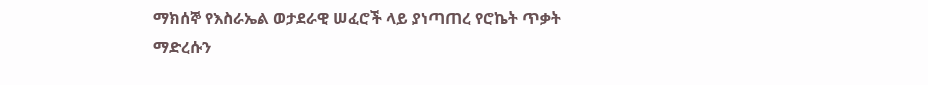ማክሰኞ የእስራኤል ወታደራዊ ሠፈሮች ላይ ያነጣጠረ የሮኬት ጥቃት ማድረሱን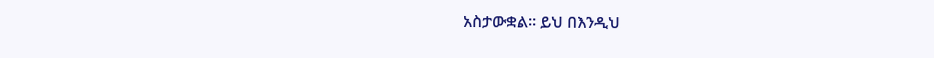አስታውቋል። ይህ በእንዲህ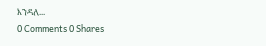እንዳለ...
0 Comments 0 Shares